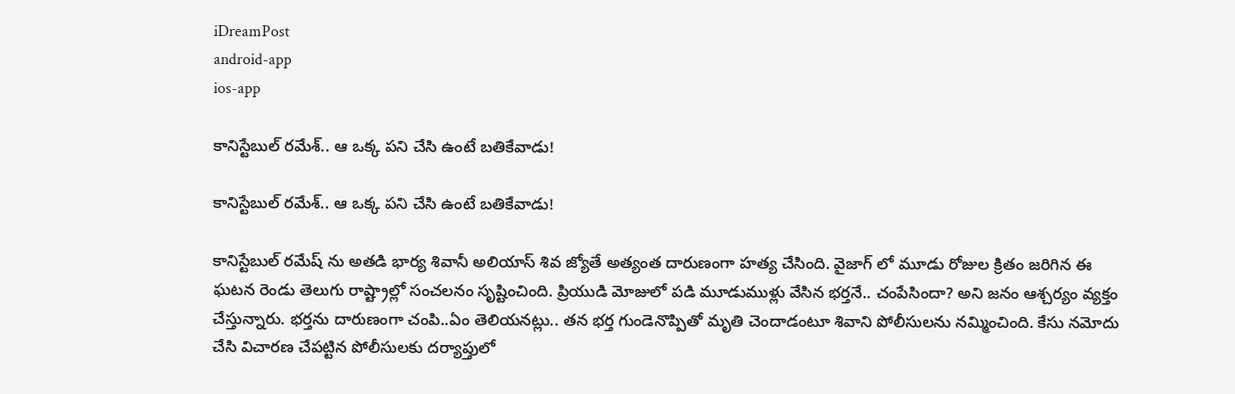iDreamPost
android-app
ios-app

కానిస్టేబుల్ రమేశ్.. ఆ ఒక్క పని చేసి ఉంటే బతికేవాడు!

కానిస్టేబుల్ రమేశ్.. ఆ ఒక్క పని చేసి ఉంటే బతికేవాడు!

కానిస్టేబుల్‌ రమేష్‌ ను అతడి భార్య శివానీ అలియాస్ శివ జ్యోతే అత్యంత దారుణంగా హత్య చేసింది. వైజాగ్ లో మూడు రోజుల క్రితం జరిగిన ఈ ఘటన రెండు తెలుగు రాష్ట్రాల్లో సంచలనం సృష్టించింది. ప్రియుడి మోజులో పడి మూడుముళ్లు వేసిన భర్తనే.. చంపేసిందా? అని జనం ఆశ్చర్యం వ్యక్తం చేస్తున్నారు. భర్తను దారుణంగా చంపి..ఏం తెలియనట్లు.. తన భర్త గుండెనొప్పితో మృతి చెందాడంటూ శివాని పోలీసులను నమ్మించింది. కేసు నమోదు చేసి విచారణ చేపట్టిన పోలీసులకు దర్యాప్తులో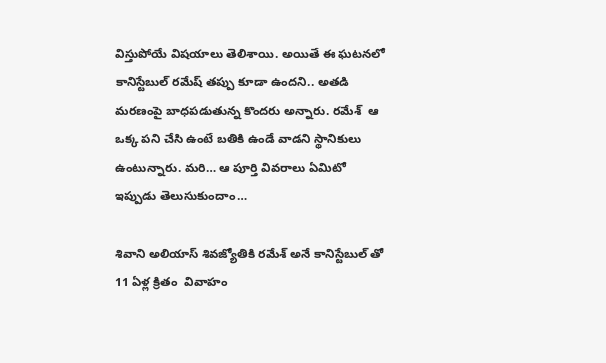విస్తుపోయే విషయాలు తెలిశాయి. అయితే ఈ ఘటనలో కానిస్టేబుల్ రమేష్ తప్పు కూడా ఉందని.. అతడి మరణంపై బాధపడుతున్న కొందరు అన్నారు. రమేశ్  ఆ ఒక్క పని చేసి ఉంటే బతికి ఉండే వాడని స్థానికులు ఉంటున్నారు. మరి… ఆ పూర్తి వివరాలు ఏమిటో ఇప్పుడు తెలుసుకుందాం…

శివాని అలియాస్ శివజ్యోతికి రమేశ్ అనే కానిస్టేబుల్ తో 11 ఏళ్ల క్రితం  వివాహం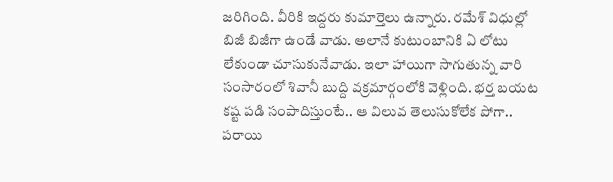జరిగింది. వీరికి ఇద్దరు కుమార్తెలు ఉన్నారు. రమేశ్ విధుల్లో బిజీ బిజీగా ఉండే వాడు. అలానే కుటుంబానికి ఏ లోటు లేకుండా చూసుకునేవాడు. ఇలా హాయిగా సాగుతున్న వారి సంసారంలో శివానీ బుద్ది వక్రమార్గంలోకి వెళ్లింది. భర్త బయట కష్ట పడి సంపాదిస్తుంటే.. ఆ విలువ తెలుసుకోలేక పోగా.. పరాయి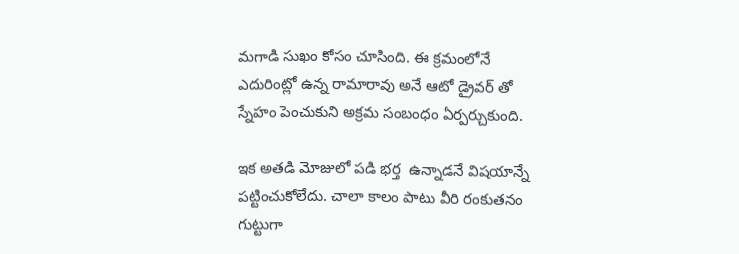మగాడి సుఖం కోసం చూసింది. ఈ క్రమంలోనే ఎదురింట్లో ఉన్న రామారావు అనే ఆటో డ్రైవర్ తో స్నేహం పెంచుకుని అక్రమ సంబంధం ఏర్పర్చుకుంది.

ఇక అతడి మోజులో పడి భర్త  ఉన్నాడనే విషయాన్నే పట్టించుకోలేదు. చాలా కాలం పాటు వీరి రంకుతనం గుట్టుగా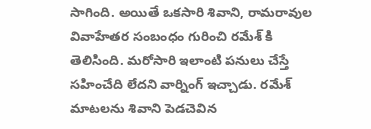సాగింది. అయితే ఒకసారి శివాని, రామరావుల వివాహేతర సంబంధం గురించి రమేశ్ కి తెలిసింది. మరోసారి ఇలాంటి పనులు చేస్తే సహించేది లేదని వార్నింగ్ ఇచ్చాడు. రమేశ్ మాటలను శివాని పెడచెవిన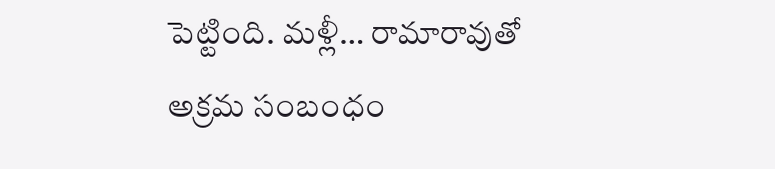పెట్టింది. మళ్లీ… రామారావుతో అక్రమ సంబంధం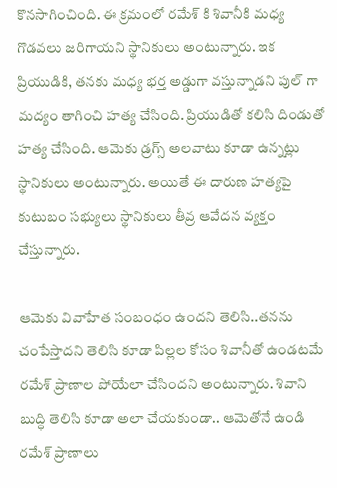కొనసాగించింది. ఈ క్రమంలో రమేశ్ కి శివానీకి మధ్య గొడవలు జరిగాయని స్థానికులు అంటున్నారు. ఇక ప్రియుడికి, తనకు మధ్య భర్త అడ్డుగా వస్తున్నాడని పుల్ గా మద్యం తాగించి హత్య చేసింది. ప్రియుడితో కలిసి దిండుతో హత్య చేసింది. ఆమెకు డ్రగ్స్ అలవాటు కూడా ఉన్నట్లు స్థానికులు అంటున్నారు. అయితే ఈ దారుణ హత్యపై కుటుబం సభ్యులు స్థానికులు తీవ్ర ఆవేదన వ్యక్తం చేస్తున్నారు.

ఆమెకు వివాహేత సంబంధం ఉందని తెలిసి..తనను చంపేస్తాదని తెలిసి కూడా పిల్లల కోసం శివానీతో ఉండటమే రమేశ్ ప్రాణాల పోయేలా చేసిందని అంటున్నారు. శివాని బుద్ధి తెలిసి కూడా అలా చేయకుండా.. ఆమెతోనే ఉండి రమేశ్ ప్రాణాలు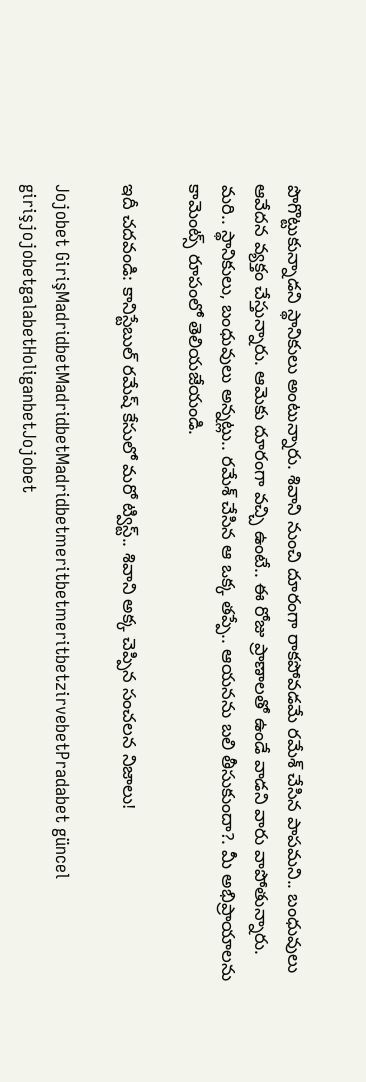పొగొట్టుకున్నాడని స్థానికులు అంటున్నారు. శివాని నుంచి దూరంగా రాకపోవడమే రమేశ్ చేసిన పాపమని.. బంధువులు ఆవేదన వ్యక్తం చేస్తున్నారు. ఆమెకు దూరంగా వచ్చి ఉంటే.. ఈ రోజు ప్రాణాలతో ఉండే వాడని వారు వాపోతున్నారు. మరి.. స్థానికులు, బంధువులు అన్నట్లు.. రమేశ్ చేసిన ఆ ఒక్క తప్పే.. ఆయనను బలి తీసుకుందా?. మీ అభిప్రాయాలను కామెంట్స్ రూపంలో తెలియజేయండి.

ఇదీ చదవండి: కానిస్టేబుల్‌ రమేష్‌ కేసులో మరో ట్విస్ట్.. శివాని అక్క చెప్పిన సంచలన నిజాలు!

Jojobet GirişMadridbetMadridbetMadridbetmeritbetmeritbetzirvebetPradabet güncel girişjojobetgalabetHoliganbetJojobet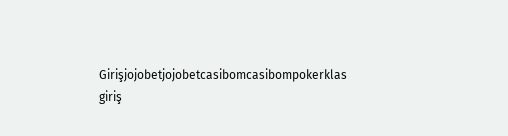Girişjojobetjojobetcasibomcasibompokerklas giriş